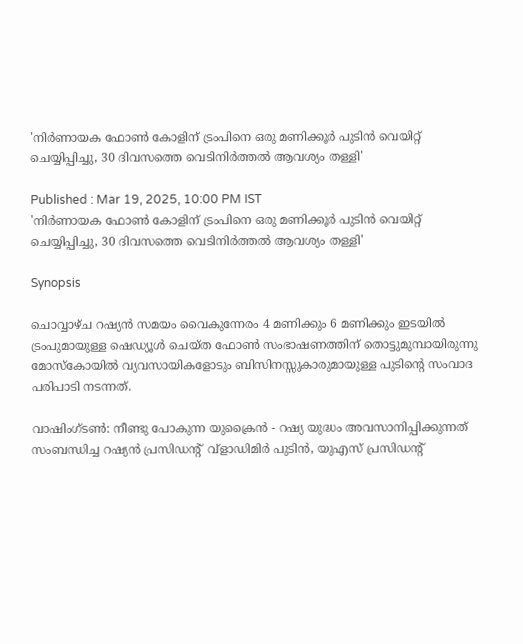'നിർണായക ഫോൺ കോളിന് ട്രംപിനെ ഒരു മണിക്കൂർ പുടിൻ വെയിറ്റ് ചെയ്യിപ്പിച്ചു, 30 ദിവസത്തെ വെടിനിർത്തൽ ആവശ്യം തള്ളി'

Published : Mar 19, 2025, 10:00 PM IST
'നിർണായക ഫോൺ കോളിന് ട്രംപിനെ ഒരു മണിക്കൂർ പുടിൻ വെയിറ്റ് ചെയ്യിപ്പിച്ചു, 30 ദിവസത്തെ വെടിനിർത്തൽ ആവശ്യം തള്ളി'

Synopsis

ചൊവ്വാഴ്ച റഷ്യൻ സമയം വൈകുന്നേരം 4 മണിക്കും 6 മണിക്കും ഇടയിൽ ട്രംപുമായുള്ള ഷെഡ്യൂൾ ചെയ്ത ഫോൺ സംഭാഷണത്തിന് തൊട്ടുമുമ്പായിരുന്നു മോസ്കോയിൽ വ്യവസായികളോടും ബിസിനസ്സുകാരുമായുള്ള പുടിന്‍റെ സംവാദ പരിപാടി നടന്നത്.

വാഷിംഗ്ടണ്‍: നീണ്ടു പോകുന്ന യുക്രൈൻ - റഷ്യ യുദ്ധം അവസാനിപ്പിക്കുന്നത് സംബന്ധിച്ച റഷ്യൻ പ്രസിഡന്‍റ്  വ്‌ളാഡിമിർ പുടിൻ, യുഎസ് പ്രസിഡന്‍റ്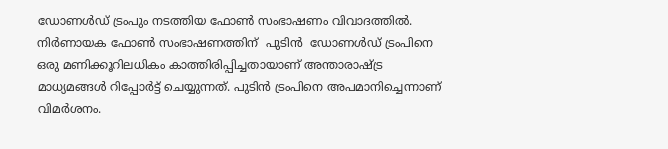ഡോണൾഡ് ട്രംപും നടത്തിയ ഫോൺ സംഭാഷണം വിവാദത്തിൽ.  നിർണായക ഫോൺ സംഭാഷണത്തിന്  പുടിൻ  ഡോണൾഡ് ട്രംപിനെ ഒരു മണിക്കൂറിലധികം കാത്തിരിപ്പിച്ചതായാണ് അന്താരാഷ്ട്ര മാധ്യമങ്ങൾ റിപ്പോർട്ട് ചെയ്യുന്നത്. പുടിൻ ട്രംപിനെ അപമാനിച്ചെന്നാണ് വിമർശനം.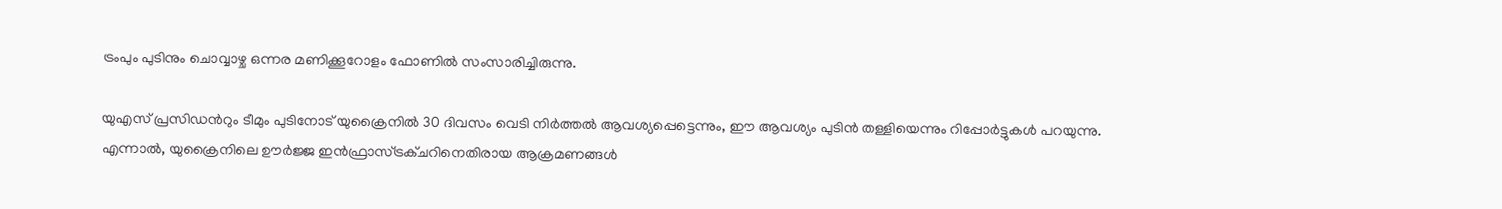ട്രംപും പുടിനും ചൊവ്വാഴ്ച ഒന്നര മണിക്കൂറോളം ഫോണിൽ സംസാരിച്ചിരുന്നു.

യുഎസ് പ്രസിഡന്‍റും ടീമും പുടിനോട് യുക്രൈനിൽ 30 ദിവസം വെടി നിർത്തൽ ആവശ്യപ്പെട്ടെന്നും, ഈ ആവശ്യം പുടിൻ തള്ളിയെന്നും റിപ്പോര്‍ട്ടുകൾ പറയുന്നു. എന്നാല്‍, യുക്രൈനിലെ ഊർജ്ജ ഇൻഫ്രാസ്ട്രക്ചറിനെതിരായ ആക്രമണങ്ങൾ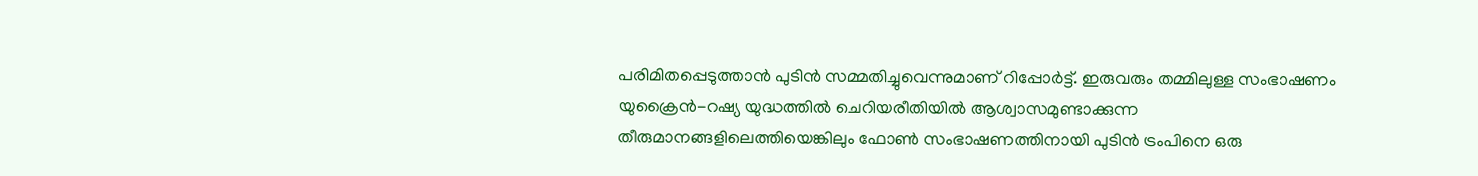പരിമിതപ്പെടുത്താൻ പുടിൻ സമ്മതിച്ചുവെന്നുമാണ് റിപ്പോർട്ട്. ഇരുവരും തമ്മിലുള്ള സംഭാഷണം യുക്രൈൻ-റഷ്യ യുദ്ധത്തിൽ ചെറിയരീതിയിൽ ആശ്വാസമുണ്ടാക്കുന്ന തീരുമാനങ്ങളിലെത്തിയെങ്കിലും ഫോൺ സംഭാഷണത്തിനായി പുടിൻ ട്രംപിനെ ഒരു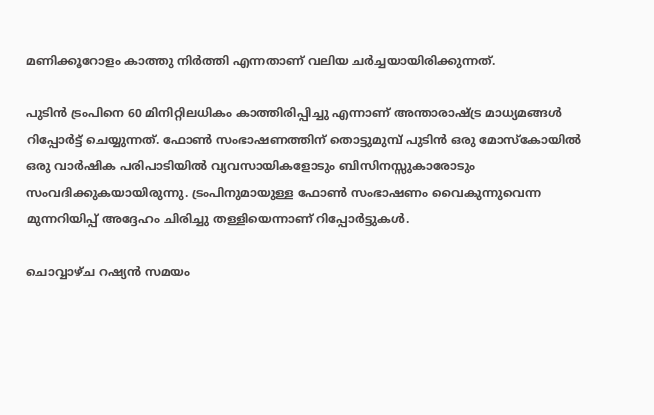മണിക്കൂറോളം കാത്തു നിർത്തി എന്നതാണ് വലിയ ചർച്ചയായിരിക്കുന്നത്.

പുടിൻ ട്രംപിനെ 60 മിനിറ്റിലധികം കാത്തിരിപ്പിച്ചു എന്നാണ് അന്താരാഷ്ട്ര മാധ്യമങ്ങൾ റിപ്പോർട്ട് ചെയ്യുന്നത്. ഫോൺ സംഭാഷണത്തിന് തൊട്ടുമുമ്പ് പുടിൻ ഒരു മോസ്കോയിൽ ഒരു വാർഷിക പരിപാടിയിൽ വ്യവസായികളോടും ബിസിനസ്സുകാരോടും സംവദിക്കുകയായിരുന്നു. ട്രംപിനുമായുള്ള ഫോൺ സംഭാഷണം വൈകുന്നുവെന്ന മുന്നറിയിപ്പ് അദ്ദേഹം ചിരിച്ചു തള്ളിയെന്നാണ് റിപ്പോര്‍ട്ടുകൾ.

ചൊവ്വാഴ്ച റഷ്യൻ സമയം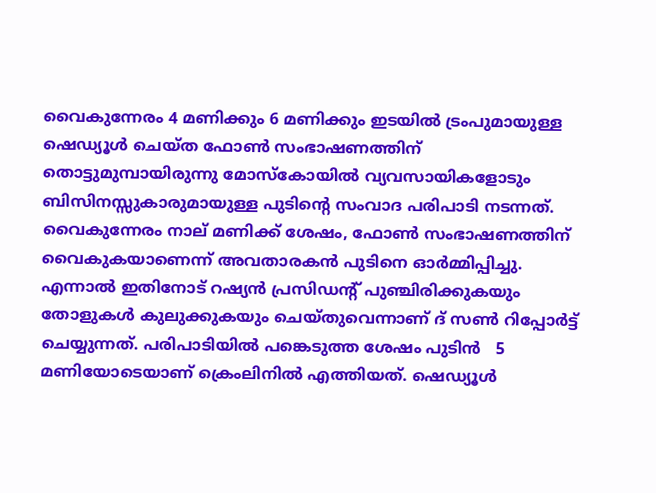വൈകുന്നേരം 4 മണിക്കും 6 മണിക്കും ഇടയിൽ ട്രംപുമായുള്ള ഷെഡ്യൂൾ ചെയ്ത ഫോൺ സംഭാഷണത്തിന് തൊട്ടുമുമ്പായിരുന്നു മോസ്കോയിൽ വ്യവസായികളോടും ബിസിനസ്സുകാരുമായുള്ള പുടിന്‍റെ സംവാദ പരിപാടി നടന്നത്. വൈകുന്നേരം നാല് മണിക്ക് ശേഷം, ഫോൺ സംഭാഷണത്തിന് വൈകുകയാണെന്ന് അവതാരകൻ പുടിനെ ഓർമ്മിപ്പിച്ചു. എന്നാൽ ഇതിനോട് റഷ്യൻ പ്രസിഡന്‍റ് പുഞ്ചിരിക്കുകയും തോളുകൾ കുലുക്കുകയും ചെയ്തുവെന്നാണ് ദ് സൺ റിപ്പോര്‍ട്ട് ചെയ്യുന്നത്. പരിപാടിയിൽ പങ്കെടുത്ത ശേഷം പുടിൻ   5 മണിയോടെയാണ് ക്രെംലിനിൽ എത്തിയത്. ഷെഡ്യൂൾ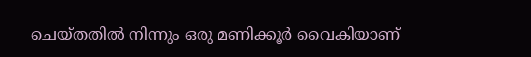ചെയ്തതിൽ നിന്നും ഒരു മണിക്കൂർ വൈകിയാണ്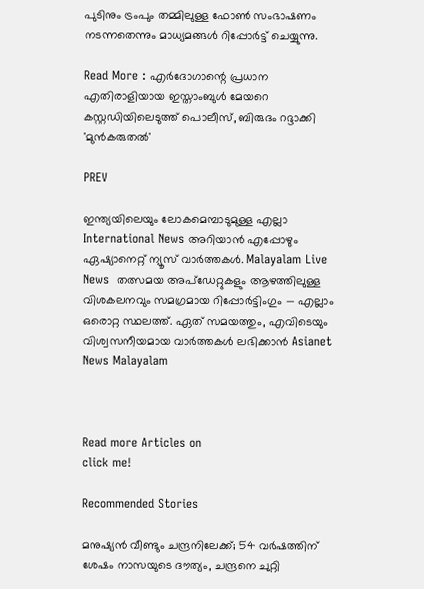പുടിനും ട്രംപും തമ്മിലുള്ള ഫോൺ സംഭാഷണം നടന്നതെന്നും മാധ്യമങ്ങൾ റിപ്പോർട്ട് ചെയ്യുന്നു.

Read More : എർദോഗാന്റെ പ്രധാന എതിരാളിയായ ഇസ്താംബുൾ മേയറെ കസ്റ്റഡിയിലെടുത്ത് പൊലീസ്, ബിരുദം റദ്ദാക്കി 'മുന്‍കരുതല്‍'

PREV

ഇന്ത്യയിലെയും ലോകമെമ്പാടുമുള്ള എല്ലാ International News അറിയാൻ എപ്പോഴും ഏഷ്യാനെറ്റ് ന്യൂസ് വാർത്തകൾ. Malayalam Live News  തത്സമയ അപ്‌ഡേറ്റുകളും ആഴത്തിലുള്ള വിശകലനവും സമഗ്രമായ റിപ്പോർട്ടിംഗും — എല്ലാം ഒരൊറ്റ സ്ഥലത്ത്. ഏത് സമയത്തും, എവിടെയും വിശ്വസനീയമായ വാർത്തകൾ ലഭിക്കാൻ Asianet News Malayalam



Read more Articles on
click me!

Recommended Stories

മനുഷ്യൻ വീണ്ടും ചന്ദ്രനിലേക്ക്; 54 വർഷത്തിന് ശേഷം നാസയുടെ ദൗത്യം, ചന്ദ്രനെ ചുറ്റി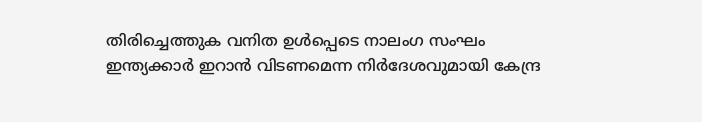തിരിച്ചെത്തുക വനിത ഉൾപ്പെടെ നാലംഗ സംഘം
ഇന്ത്യക്കാർ ഇറാൻ വിടണമെന്ന നിർദേശവുമായി കേന്ദ്ര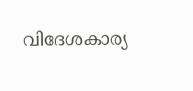വിദേശകാര്യ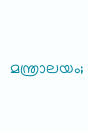മന്ത്രാലയം;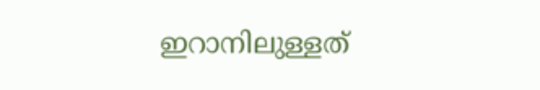ഇറാനിലുള്ളത്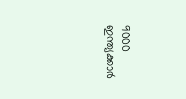9000 ഇന്ത്യക്കാർ